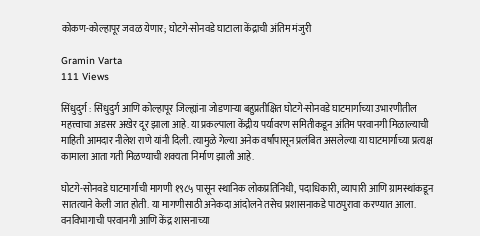कोकण-कोल्हापूर जवळ येणार; घोटगे-सोनवडे घाटाला केंद्राची अंतिम मंजुरी

Gramin Varta
111 Views

सिंधुदुर्ग : सिंधुदुर्ग आणि कोल्हापूर जिल्ह्यांना जोडणाऱ्या बहुप्रतीक्षित घोटगे-सोनवडे घाटमार्गाच्या उभारणीतील महत्त्वाचा अडसर अखेर दूर झाला आहे. या प्रकल्पाला केंद्रीय पर्यावरण समितीकडून अंतिम परवानगी मिळाल्याची माहिती आमदार नीलेश राणे यांनी दिली. त्यामुळे गेल्या अनेक वर्षांपासून प्रलंबित असलेल्या या घाटमार्गाच्या प्रत्यक्ष कामाला आता गती मिळण्याची शक्यता निर्माण झाली आहे.

घोटगे-सोनवडे घाटमार्गाची मागणी १९८५ पासून स्थानिक लोकप्रतिनिधी, पदाधिकारी, व्यापारी आणि ग्रामस्थांकडून सातत्याने केली जात होती. या मागणीसाठी अनेकदा आंदोलने तसेच प्रशासनाकडे पाठपुरावा करण्यात आला. वनविभागाची परवानगी आणि केंद्र शासनाच्या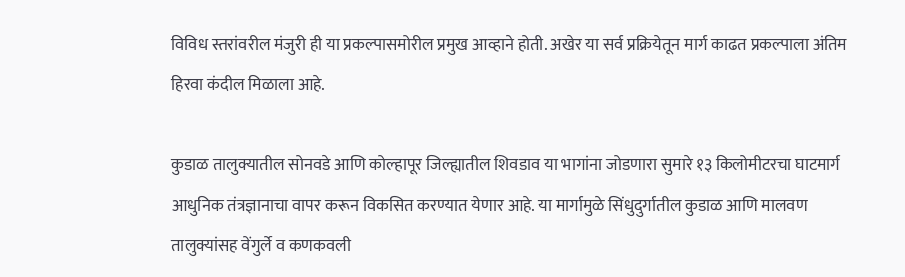विविध स्तरांवरील मंजुरी ही या प्रकल्पासमोरील प्रमुख आव्हाने होती. अखेर या सर्व प्रक्रियेतून मार्ग काढत प्रकल्पाला अंतिम हिरवा कंदील मिळाला आहे.

कुडाळ तालुक्यातील सोनवडे आणि कोल्हापूर जिल्ह्यातील शिवडाव या भागांना जोडणारा सुमारे १३ किलोमीटरचा घाटमार्ग आधुनिक तंत्रज्ञानाचा वापर करून विकसित करण्यात येणार आहे. या मार्गामुळे सिंधुदुर्गातील कुडाळ आणि मालवण तालुक्यांसह वेंगुर्ले व कणकवली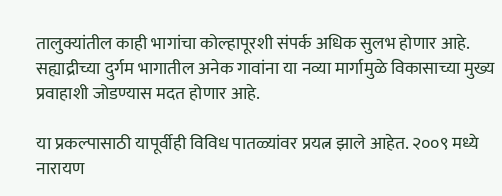तालुक्यांतील काही भागांचा कोल्हापूरशी संपर्क अधिक सुलभ होणार आहे. सह्याद्रीच्या दुर्गम भागातील अनेक गावांना या नव्या मार्गामुळे विकासाच्या मुख्य प्रवाहाशी जोडण्यास मदत होणार आहे.

या प्रकल्पासाठी यापूर्वीही विविध पातळ्यांवर प्रयत्न झाले आहेत. २००९ मध्ये नारायण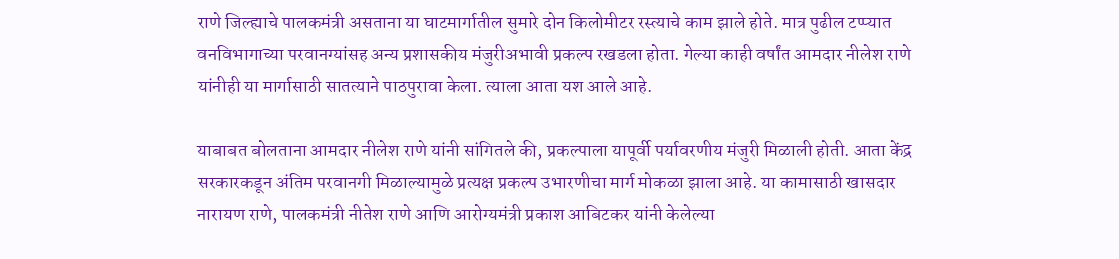राणे जिल्ह्याचे पालकमंत्री असताना या घाटमार्गातील सुमारे दोन किलोमीटर रस्त्याचे काम झाले होते. मात्र पुढील टप्प्यात वनविभागाच्या परवानग्यांसह अन्य प्रशासकीय मंजुरीअभावी प्रकल्प रखडला होता. गेल्या काही वर्षांत आमदार नीलेश राणे यांनीही या मार्गासाठी सातत्याने पाठपुरावा केला. त्याला आता यश आले आहे.

याबाबत बोलताना आमदार नीलेश राणे यांनी सांगितले की, प्रकल्पाला यापूर्वी पर्यावरणीय मंजुरी मिळाली होती. आता केंद्र सरकारकडून अंतिम परवानगी मिळाल्यामुळे प्रत्यक्ष प्रकल्प उभारणीचा मार्ग मोकळा झाला आहे. या कामासाठी खासदार नारायण राणे, पालकमंत्री नीतेश राणे आणि आरोग्यमंत्री प्रकाश आबिटकर यांनी केलेल्या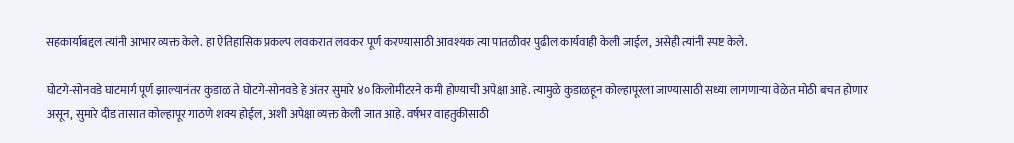सहकार्याबद्दल त्यांनी आभार व्यक्त केले. हा ऐतिहासिक प्रकल्प लवकरात लवकर पूर्ण करण्यासाठी आवश्यक त्या पातळीवर पुढील कार्यवाही केली जाईल, असेही त्यांनी स्पष्ट केले.

घोटगे-सोनवडे घाटमार्ग पूर्ण झाल्यानंतर कुडाळ ते घोटगे-सोनवडे हे अंतर सुमारे ४० किलोमीटरने कमी होण्याची अपेक्षा आहे. त्यामुळे कुडाळहून कोल्हापूरला जाण्यासाठी सध्या लागणाऱ्या वेळेत मोठी बचत होणार असून, सुमारे दीड तासात कोल्हापूर गाठणे शक्य होईल, अशी अपेक्षा व्यक्त केली जात आहे. वर्षभर वाहतुकीसाठी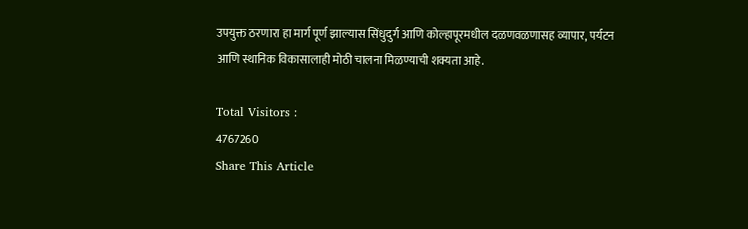उपयुक्त ठरणारा हा मार्ग पूर्ण झाल्यास सिंधुदुर्ग आणि कोल्हापूरमधील दळणवळणासह व्यापार, पर्यटन आणि स्थानिक विकासालाही मोठी चालना मिळण्याची शक्यता आहे.

Total Visitors :
4767260
Share This Article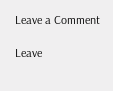Leave a Comment

Leave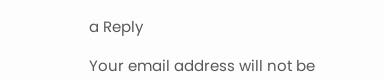a Reply

Your email address will not be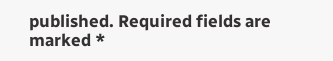published. Required fields are marked *